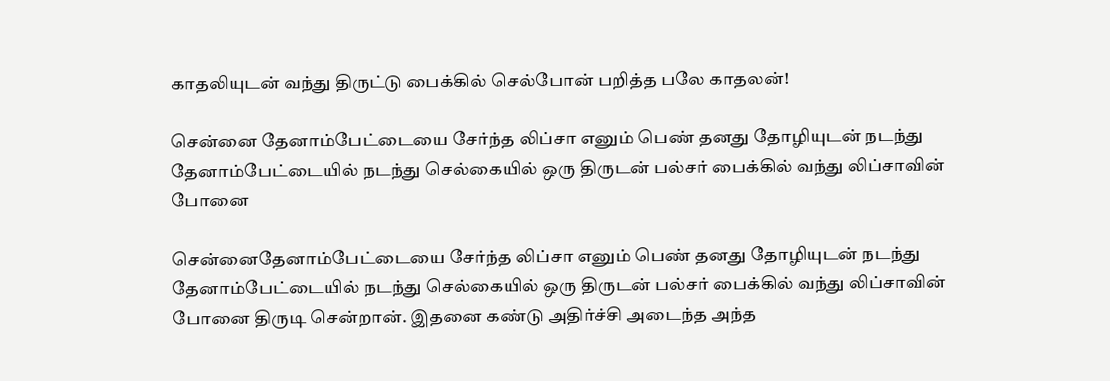காதலியுடன் வந்து திருட்டு பைக்கில் செல்போன் பறித்த பலே காதலன்!

சென்னை தேனாம்பேட்டையை சேர்ந்த லிப்சா எனும் பெண் தனது தோழியுடன் நடந்து தேனாம்பேட்டையில் நடந்து செல்கையில் ஒரு திருடன் பல்சர் பைக்கில் வந்து லிப்சாவின் போனை

சென்னைதேனாம்பேட்டையை சேர்ந்த லிப்சா எனும் பெண் தனது தோழியுடன் நடந்து தேனாம்பேட்டையில் நடந்து செல்கையில் ஒரு திருடன் பல்சர் பைக்கில் வந்து லிப்சாவின் போனை திருடி சென்றான். இதனை கண்டு அதிர்ச்சி அடைந்த அந்த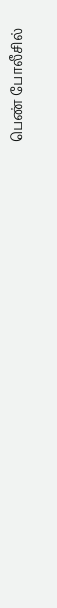பெண் போலீசில்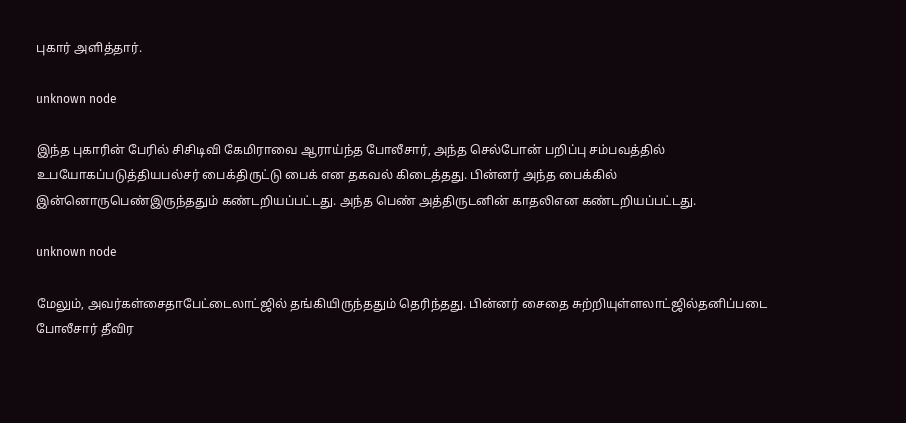புகார் அளித்தார்.

unknown node

இந்த புகாரின் பேரில் சிசிடிவி கேமிராவை ஆராய்ந்த போலீசார், அந்த செல்போன் பறிப்பு சம்பவத்தில் உபயோகப்படுத்தியபல்சர் பைக்திருட்டு பைக் என தகவல் கிடைத்தது. பின்னர் அந்த பைக்கில் இன்னொருபெண்இருந்ததும் கண்டறியப்பட்டது. அந்த பெண் அத்திருடனின் காதலிஎன கண்டறியப்பட்டது.

unknown node

மேலும், அவர்கள்சைதாபேட்டைலாட்ஜில் தங்கியிருந்ததும் தெரிந்தது. பின்னர் சைதை சுற்றியுள்ளலாட்ஜில்தனிப்படை போலீசார் தீவிர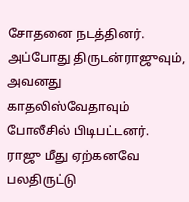சோதனை நடத்தினர். அப்போது திருடன்ராஜுவும், அவனது காதலிஸ்வேதாவும் போலீசில் பிடிபட்டனர். ராஜு மீது ஏற்கனவே பலதிருட்டு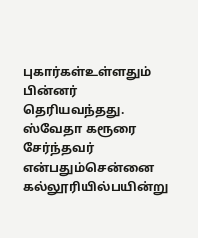புகார்கள்உள்ளதும் பின்னர் தெரியவந்தது. ஸ்வேதா கரூரை சேர்ந்தவர் என்பதும்சென்னை கல்லூரியில்பயின்று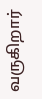வருகிறார்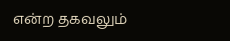என்ற தகவலும்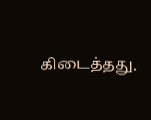கிடைத்தது.